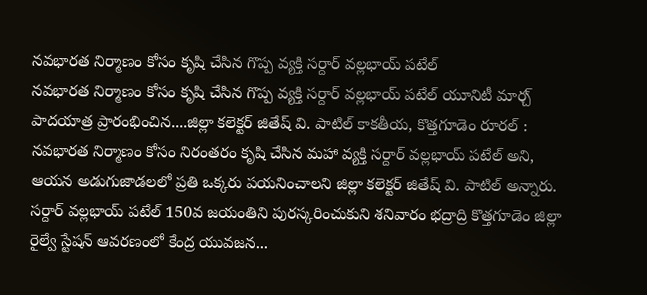నవభారత నిర్మాణం కోసం కృషి చేసిన గొప్ప వ్యక్తి సర్దార్ వల్లభాయ్ పటేల్
నవభారత నిర్మాణం కోసం కృషి చేసిన గొప్ప వ్యక్తి సర్దార్ వల్లభాయ్ పటేల్ యూనిటీ మార్చ్ పాదయాత్ర ప్రారంభించిన....జిల్లా కలెక్టర్ జితేష్ వి. పాటిల్ కాకతీయ, కొత్తగూడెం రూరల్ : నవభారత నిర్మాణం కోసం నిరంతరం కృషి చేసిన మహా వ్యక్తి సర్దార్ వల్లభాయ్ పటేల్ అని, ఆయన అడుగుజాడలలో ప్రతి ఒక్కరు పయనించాలని జిల్లా కలెక్టర్ జితేష్ వి. పాటిల్ అన్నారు. సర్దార్ వల్లభాయ్ పటేల్ 150వ జయంతిని పురస్కరించుకుని శనివారం భద్రాద్రి కొత్తగూడెం జిల్లా రైల్వే స్టేషన్ ఆవరణంలో కేంద్ర యువజన...